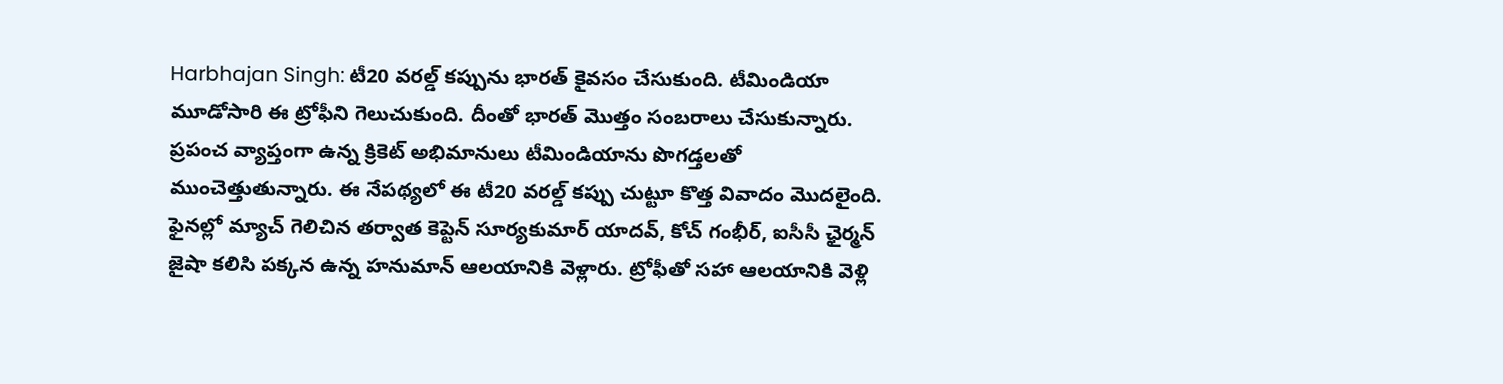Harbhajan Singh: టీ20 వరల్డ్ కప్పును భారత్ కైవసం చేసుకుంది. టీమిండియా మూడోసారి ఈ ట్రోఫీని గెలుచుకుంది. దీంతో భారత్ మొత్తం సంబరాలు చేసుకున్నారు. ప్రపంచ వ్యాప్తంగా ఉన్న క్రికెట్ అభిమానులు టీమిండియాను పొగడ్తలతో ముంచెత్తుతున్నారు. ఈ నేపథ్యలో ఈ టీ20 వరల్డ్ కప్పు చుట్టూ కొత్త వివాదం మొదలైంది. ఫైనల్లో మ్యాచ్ గెలిచిన తర్వాత కెప్టెన్ సూర్యకుమార్ యాదవ్, కోచ్ గంభీర్, ఐసీసీ ఛైర్మన్ జైషా కలిసి పక్కన ఉన్న హనుమాన్ ఆలయానికి వెళ్లారు. ట్రోఫీతో సహా ఆలయానికి వెళ్లి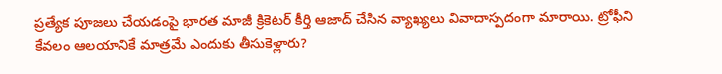ప్రత్యేక పూజలు చేయడంపై భారత మాజీ క్రికెటర్ కీర్తి ఆజాద్ చేసిన వ్యాఖ్యలు వివాదాస్పదంగా మారాయి. ట్రోఫీని కేవలం ఆలయానికే మాత్రమే ఎందుకు తీసుకెళ్లారు?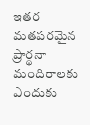ఇతర మతపరమైన ప్రార్థనా మందిరాలకు ఎందుకు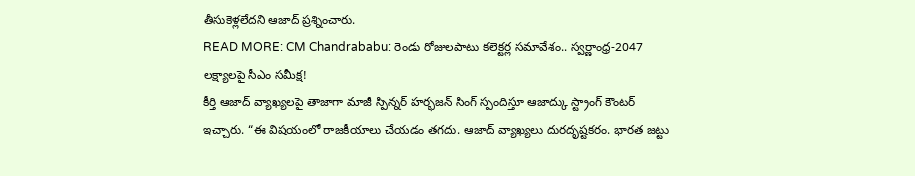తీసుకెళ్లలేదని ఆజాద్ ప్రశ్నించారు.
READ MORE: CM Chandrababu: రెండు రోజులపాటు కలెక్టర్ల సమావేశం.. స్వర్ణాంధ్ర-2047 లక్ష్యాలపై సీఎం సమీక్ష!
కీర్తి ఆజాద్ వ్యాఖ్యలపై తాజాగా మాజీ స్పిన్నర్ హర్భజన్ సింగ్ స్పందిస్తూ ఆజాద్కు స్ట్రాంగ్ కౌంటర్ ఇచ్చారు. “ఈ విషయంలో రాజకీయాలు చేయడం తగదు. ఆజాద్ వ్యాఖ్యలు దురదృష్టకరం. భారత జట్టు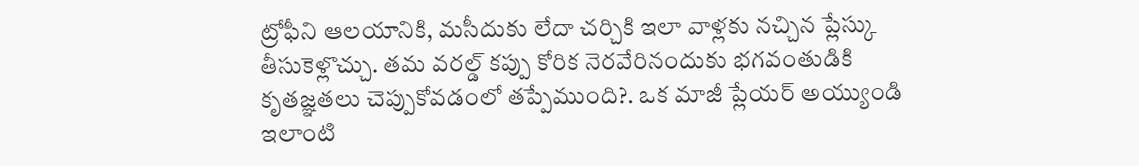ట్రోఫీని ఆలయానికి, మసీదుకు లేదా చర్చికి ఇలా వాళ్లకు నచ్చిన ప్లేస్కు తీసుకెళ్లొచ్చు. తమ వరల్డ్ కప్పు కోరిక నెరవేరినందుకు భగవంతుడికి కృతజ్ఞతలు చెప్పుకోవడంలో తప్పేముంది?. ఒక మాజీ ప్లేయర్ అయ్యుండి ఇలాంటి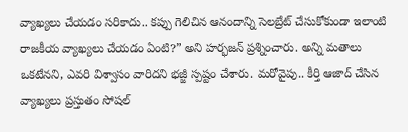వ్యాఖ్యలు చేయడం సరికాదు.. కప్పు గెలిచిన ఆనందాన్ని సెలబ్రేట్ చేసుకోకుండా ఇలాంటి రాజకీయ వ్యాఖ్యలు చేయడం ఏంటి?” అని హర్భజన్ ప్రశ్నించారు. అన్ని మతాలు ఒకటేనని, ఎవరి విశ్వాసం వారిదని భజ్జీ స్పష్టం చేశారు. మరోవైపు.. కీర్తి ఆజాద్ చేసిన వ్యాఖ్యలు ప్రస్తుతం సోషల్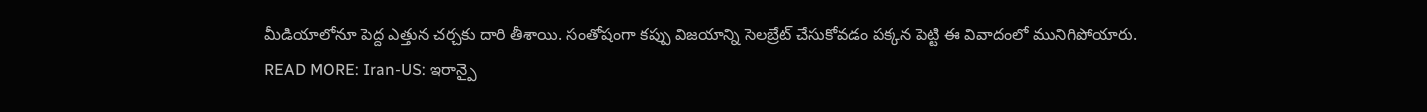మీడియాలోనూ పెద్ద ఎత్తున చర్చకు దారి తీశాయి. సంతోషంగా కప్పు విజయాన్ని సెలబ్రేట్ చేసుకోవడం పక్కన పెట్టి ఈ వివాదంలో మునిగిపోయారు.
READ MORE: Iran-US: ఇరాన్పై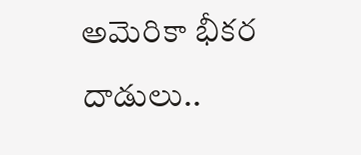అమెరికా భీకర దాడులు..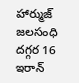హార్ముజ్ జలసంధి దగ్గర 16 ఇరాన్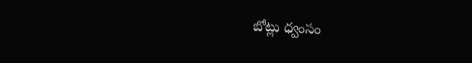బోట్లు ధ్వంసం